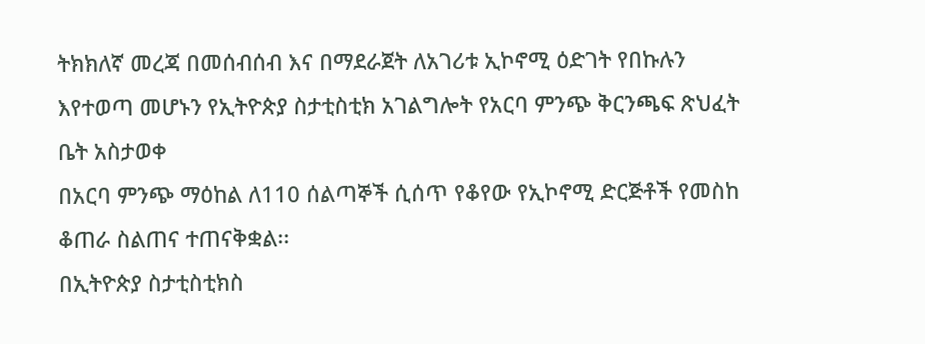ትክክለኛ መረጃ በመሰብሰብ እና በማደራጀት ለአገሪቱ ኢኮኖሚ ዕድገት የበኩሉን እየተወጣ መሆኑን የኢትዮጵያ ስታቲስቲክ አገልግሎት የአርባ ምንጭ ቅርንጫፍ ጽህፈት ቤት አስታወቀ
በአርባ ምንጭ ማዕከል ለ110 ሰልጣኞች ሲሰጥ የቆየው የኢኮኖሚ ድርጅቶች የመስከ ቆጠራ ስልጠና ተጠናቅቋል፡፡
በኢትዮጵያ ስታቲስቲክስ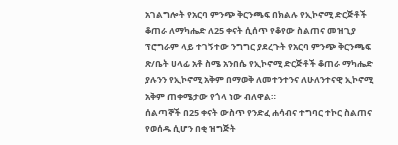አገልግሎት የአርባ ምንጭ ቅርንጫፍ በክልሉ የኢኮኖሚ ድርጅቶች ቆጠራ ለማካሔድ ለ25 ቀናት ሲሰጥ የቆየው ስልጠና መዝጊያ ፕሮግራም ላይ ተገኝተው ንግግር ያደረጉት የአርባ ምንጭ ቅርንጫፍ ጽ/ቤት ሀላፊ አቶ ስሜ አንበሴ የኢኮኖሚ ድርጅቶች ቆጠራ ማካሔድ ያሉንን የኢኮኖሚ አቅም በማወቅ ለመተንተንና ለሁለንተናዊ ኢኮኖሚ አቅም ጠቀሜታው የጎላ ነው ብለዋል።
ሰልጣኞች በ25 ቀናት ውስጥ የንድፈ ሐሳብና ተግባር ተኮር ስልጠና የወሰዱ ሲሆን በቂ ዝግጅት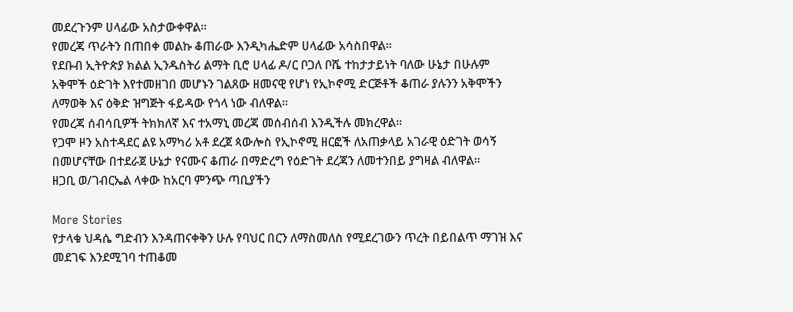መደረጉንም ሀላፊው አስታውቀዋል።
የመረጃ ጥራትን በጠበቀ መልኩ ቆጠራው እንዲካሔድም ሀላፊው አሳስበዋል።
የደቡብ ኢትዮጵያ ክልል ኢንዱስትሪ ልማት ቢሮ ሀላፊ ዶ/ር ቦጋለ ቦሼ ተከታታይነት ባለው ሁኔታ በሁሉም አቅሞች ዕድገት እየተመዘገበ መሆኑን ገልጸው ዘመናዊ የሆነ የኢኮኖሚ ድርጅቶች ቆጠራ ያሉንን አቅሞችን ለማወቅ እና ዕቅድ ዝግጅት ፋይዳው የጎላ ነው ብለዋል።
የመረጃ ሰብሳቢዎች ትክክለኛ እና ተአማኒ መረጃ መሰብሰብ እንዲችሉ መክረዋል።
የጋሞ ዞን አስተዳደር ልዩ አማካሪ አቶ ደረጀ ጳውሎስ የኢኮኖሚ ዘርፎች ለአጠቃላይ አገራዊ ዕድገት ወሳኝ በመሆናቸው በተደራጀ ሁኔታ የናሙና ቆጠራ በማድረግ የዕድገት ደረጃን ለመተንበይ ያግዛል ብለዋል።
ዘጋቢ ወ/ገብርኤል ላቀው ከአርባ ምንጭ ጣቢያችን

More Stories
የታላቁ ህዳሴ ግድብን እንዳጠናቀቅን ሁሉ የባህር በርን ለማስመለስ የሚደረገውን ጥረት በይበልጥ ማገዝ እና መደገፍ እንደሚገባ ተጠቆመ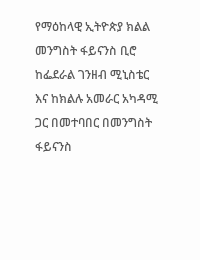የማዕከላዊ ኢትዮጵያ ክልል መንግስት ፋይናንስ ቢሮ ከፌደራል ገንዘብ ሚኒስቴር እና ከክልሉ አመራር አካዳሚ ጋር በመተባበር በመንግስት ፋይናንስ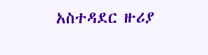አስተዳደር ዙሪያ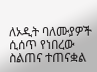ለኦዲት ባለሙያዎች ሲሰጥ የነበረው ስልጠና ተጠናቋል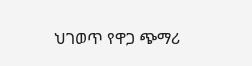ህገወጥ የዋጋ ጭማሪ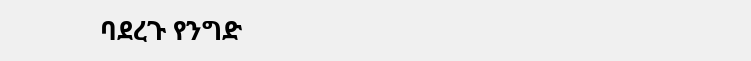ባደረጉ የንግድ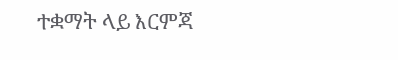ተቋማት ላይ እርምጃ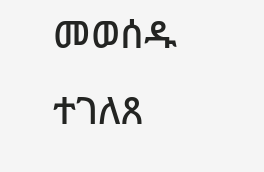መወሰዱ ተገለጸ